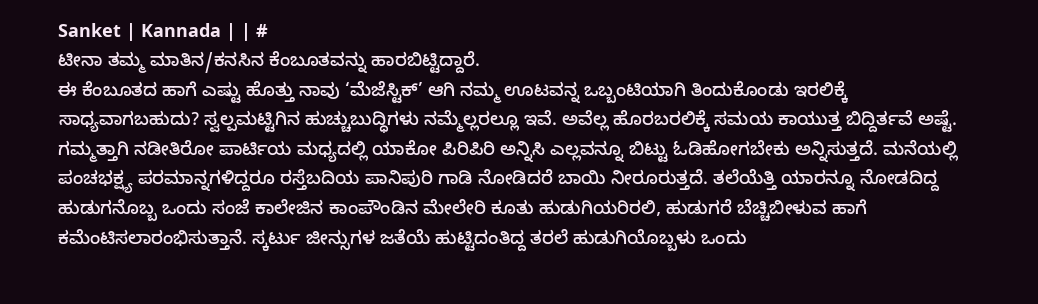Sanket | Kannada | | #
ಟೀನಾ ತಮ್ಮ ಮಾತಿನ/ಕನಸಿನ ಕೆಂಬೂತವನ್ನು ಹಾರಬಿಟ್ಟಿದ್ದಾರೆ.
ಈ ಕೆಂಬೂತದ ಹಾಗೆ ಎಷ್ಟು ಹೊತ್ತು ನಾವು ‘ಮೆಜೆಸ್ಟಿಕ್’ ಆಗಿ ನಮ್ಮ ಊಟವನ್ನ ಒಬ್ಬಂಟಿಯಾಗಿ ತಿಂದುಕೊಂಡು ಇರಲಿಕ್ಕೆ ಸಾಧ್ಯವಾಗಬಹುದು? ಸ್ವಲ್ಪಮಟ್ಟಿಗಿನ ಹುಚ್ಚುಬುದ್ಧಿಗಳು ನಮ್ಮೆಲ್ಲರಲ್ಲೂ ಇವೆ. ಅವೆಲ್ಲ ಹೊರಬರಲಿಕ್ಕೆ ಸಮಯ ಕಾಯುತ್ತ ಬಿದ್ದಿರ್ತವೆ ಅಷ್ಟೆ. ಗಮ್ಮತ್ತಾಗಿ ನಡೀತಿರೋ ಪಾರ್ಟಿಯ ಮಧ್ಯದಲ್ಲಿ ಯಾಕೋ ಪಿರಿಪಿರಿ ಅನ್ನಿಸಿ ಎಲ್ಲವನ್ನೂ ಬಿಟ್ಟು ಓಡಿಹೋಗಬೇಕು ಅನ್ನಿಸುತ್ತದೆ. ಮನೆಯಲ್ಲಿ ಪಂಚಭಕ್ಷ್ಯ ಪರಮಾನ್ನಗಳಿದ್ದರೂ ರಸ್ತೆಬದಿಯ ಪಾನಿಪುರಿ ಗಾಡಿ ನೋಡಿದರೆ ಬಾಯಿ ನೀರೂರುತ್ತದೆ. ತಲೆಯೆತ್ತಿ ಯಾರನ್ನೂ ನೋಡದಿದ್ದ ಹುಡುಗನೊಬ್ಬ ಒಂದು ಸಂಜೆ ಕಾಲೇಜಿನ ಕಾಂಪೌಂಡಿನ ಮೇಲೇರಿ ಕೂತು ಹುಡುಗಿಯರಿರಲಿ, ಹುಡುಗರೆ ಬೆಚ್ಚಿಬೀಳುವ ಹಾಗೆ ಕಮೆಂಟಿಸಲಾರಂಭಿಸುತ್ತಾನೆ. ಸ್ಕರ್ಟು ಜೀನ್ಸುಗಳ ಜತೆಯೆ ಹುಟ್ಟಿದಂತಿದ್ದ ತರಲೆ ಹುಡುಗಿಯೊಬ್ಬಳು ಒಂದು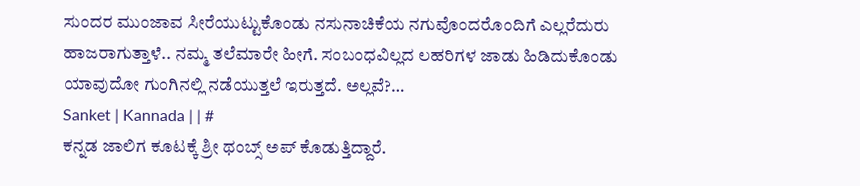ಸುಂದರ ಮುಂಜಾವ ಸೀರೆಯುಟ್ಟುಕೊಂಡು ನಸುನಾಚಿಕೆಯ ನಗುವೊಂದರೊಂದಿಗೆ ಎಲ್ಲರೆದುರು ಹಾಜರಾಗುತ್ತಾಳೆ.. ನಮ್ಮ ತಲೆಮಾರೇ ಹೀಗೆ. ಸಂಬಂಧವಿಲ್ಲದ ಲಹರಿಗಳ ಜಾಡು ಹಿಡಿದುಕೊಂಡು ಯಾವುದೋ ಗುಂಗಿನಲ್ಲಿ ನಡೆಯುತ್ತಲೆ ಇರುತ್ತದೆ. ಅಲ್ಲವೆ?…
Sanket | Kannada | | #
ಕನ್ನಡ ಜಾಲಿಗ ಕೂಟಕ್ಕೆ ಶ್ರೀ ಥಂಬ್ಸ್ ಅಪ್ ಕೊಡುತ್ತಿದ್ದಾರೆ.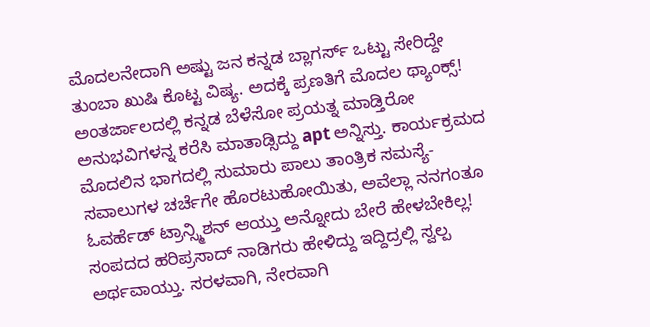ಮೊದಲನೇದಾಗಿ ಅಷ್ಟು ಜನ ಕನ್ನಡ ಬ್ಲಾಗರ್ಸ್ ಒಟ್ಟು ಸೇರಿದ್ದೇ ತುಂಬಾ ಖುಷಿ ಕೊಟ್ಟ ವಿಷ್ಯ. ಅದಕ್ಕೆ ಪ್ರಣತಿಗೆ ಮೊದಲ ಥ್ಯಾಂಕ್ಸ್! ಅಂತರ್ಜಾಲದಲ್ಲಿ ಕನ್ನಡ ಬೆಳೆಸೋ ಪ್ರಯತ್ನ ಮಾಡ್ತಿರೋ ಅನುಭವಿಗಳನ್ನ ಕರೆಸಿ ಮಾತಾಡ್ಸಿದ್ದು apt ಅನ್ನಿಸ್ತು. ಕಾರ್ಯಕ್ರಮದ ಮೊದಲಿನ ಭಾಗದಲ್ಲಿ ಸುಮಾರು ಪಾಲು ತಾಂತ್ರಿಕ ಸಮಸ್ಯೆ-ಸವಾಲುಗಳ ಚರ್ಚೆಗೇ ಹೊರಟುಹೋಯಿತು, ಅವೆಲ್ಲಾ ನನಗಂತೂ ಓವರ್ಹೆಡ್ ಟ್ರಾನ್ಸ್ಮಿಶನ್ ಆಯ್ತು ಅನ್ನೋದು ಬೇರೆ ಹೇಳಬೇಕಿಲ್ಲ! ಸಂಪದದ ಹರಿಪ್ರಸಾದ್ ನಾಡಿಗರು ಹೇಳಿದ್ದು ಇದ್ದಿದ್ರಲ್ಲಿ ಸ್ವಲ್ಪ ಅರ್ಥವಾಯ್ತು. ಸರಳವಾಗಿ, ನೇರವಾಗಿ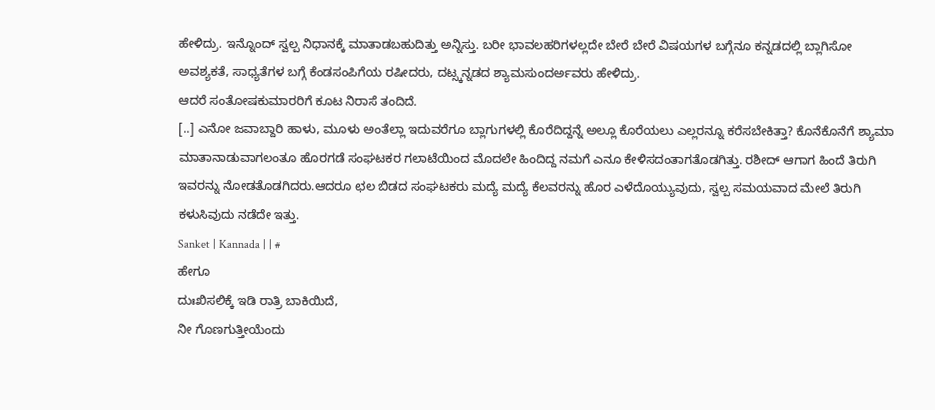ಹೇಳಿದ್ರು. ಇನ್ನೊಂದ್ ಸ್ವಲ್ಪ ನಿಧಾನಕ್ಕೆ ಮಾತಾಡಬಹುದಿತ್ತು ಅನ್ನಿಸ್ತು. ಬರೀ ಭಾವಲಹರಿಗಳಲ್ಲದೇ ಬೇರೆ ಬೇರೆ ವಿಷಯಗಳ ಬಗ್ಗೆನೂ ಕನ್ನಡದಲ್ಲಿ ಬ್ಲಾಗಿಸೋ ಅವಶ್ಯಕತೆ, ಸಾಧ್ಯತೆಗಳ ಬಗ್ಗೆ ಕೆಂಡಸಂಪಿಗೆಯ ರಷೀದರು, ದಟ್ಸ್ಕನ್ನಡದ ಶ್ಯಾಮಸುಂದರ್ಅವರು ಹೇಳಿದ್ರು.
ಆದರೆ ಸಂತೋಷಕುಮಾರರಿಗೆ ಕೂಟ ನಿರಾಸೆ ತಂದಿದೆ.
[..] ಎನೋ ಜವಾಬ್ದಾರಿ ಹಾಳು, ಮೂಳು ಅಂತೆಲ್ಲಾ ಇದುವರೆಗೂ ಬ್ಲಾಗುಗಳಲ್ಲಿ ಕೊರೆದಿದ್ದನ್ನೆ ಅಲ್ಲೂ ಕೊರೆಯಲು ಎಲ್ಲರನ್ನೂ ಕರೆಸಬೇಕಿತ್ತಾ? ಕೊನೆಕೊನೆಗೆ ಶ್ಯಾಮಾ ಮಾತಾನಾಡುವಾಗಲಂತೂ ಹೊರಗಡೆ ಸಂಘಟಕರ ಗಲಾಟೆಯಿಂದ ಮೊದಲೇ ಹಿಂದಿದ್ದ ನಮಗೆ ಎನೂ ಕೇಳಿಸದಂತಾಗತೊಡಗಿತ್ತು. ರಶೀದ್ ಆಗಾಗ ಹಿಂದೆ ತಿರುಗಿ ಇವರನ್ನು ನೋಡತೊಡಗಿದರು.ಆದರೂ ಛಲ ಬಿಡದ ಸಂಘಟಕರು ಮದ್ಯೆ ಮದ್ಯೆ ಕೆಲವರನ್ನು ಹೊರ ಎಳೆದೊಯ್ಯುವುದು, ಸ್ವಲ್ಪ ಸಮಯವಾದ ಮೇಲೆ ತಿರುಗಿ ಕಳುಸಿವುದು ನಡೆದೇ ಇತ್ತು.
Sanket | Kannada | | #
ಹೇಗೂ
ದುಃಖಿಸಲಿಕ್ಕೆ ಇಡಿ ರಾತ್ರಿ ಬಾಕಿಯಿದೆ,
ನೀ ಗೊಣಗುತ್ತೀಯೆಂದು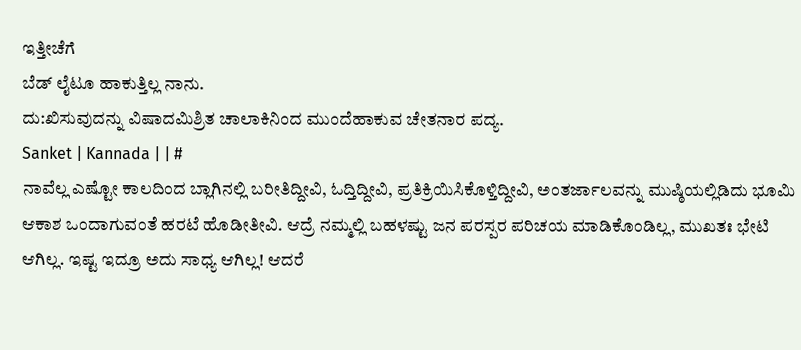ಇತ್ತೀಚೆಗೆ
ಬೆಡ್ ಲೈಟೂ ಹಾಕುತ್ತಿಲ್ಲ ನಾನು.
ದು:ಖಿಸುವುದನ್ನು ವಿಷಾದಮಿಶ್ರಿತ ಚಾಲಾಕಿನಿಂದ ಮುಂದೆಹಾಕುವ ಚೇತನಾರ ಪದ್ಯ.
Sanket | Kannada | | #
ನಾವೆಲ್ಲ ಎಷ್ಟೋ ಕಾಲದಿಂದ ಬ್ಲಾಗಿನಲ್ಲಿ ಬರೀತಿದ್ದೀವಿ, ಓದ್ತಿದ್ದೀವಿ, ಪ್ರತಿಕ್ರಿಯಿಸಿಕೊಳ್ತಿದ್ದೀವಿ, ಅಂತರ್ಜಾಲವನ್ನು ಮುಷ್ಠಿಯಲ್ಲಿಡಿದು ಭೂಮಿ ಆಕಾಶ ಒಂದಾಗುವಂತೆ ಹರಟೆ ಹೊಡೀತೀವಿ. ಆದ್ರೆ ನಮ್ಮಲ್ಲಿ ಬಹಳಷ್ಟು ಜನ ಪರಸ್ಪರ ಪರಿಚಯ ಮಾಡಿಕೊಂಡಿಲ್ಲ, ಮುಖತಃ ಭೇಟಿ ಆಗಿಲ್ಲ. ಇಷ್ಟ ಇದ್ರೂ ಅದು ಸಾಧ್ಯ ಆಗಿಲ್ಲ! ಆದರೆ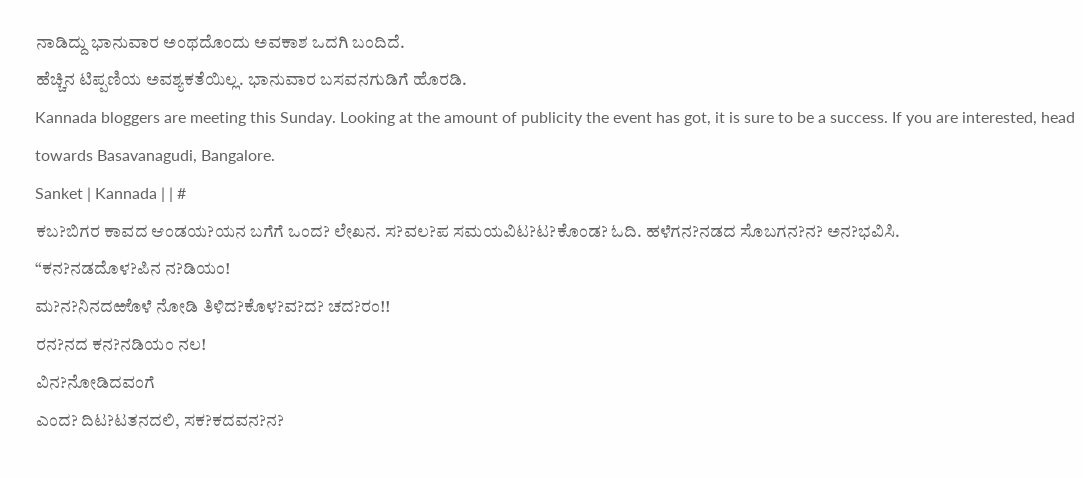ನಾಡಿದ್ದು ಭಾನುವಾರ ಅಂಥದೊಂದು ಅವಕಾಶ ಒದಗಿ ಬಂದಿದೆ.
ಹೆಚ್ಚಿನ ಟಿಪ್ಪಣಿಯ ಅವಶ್ಯಕತೆಯಿಲ್ಲ. ಭಾನುವಾರ ಬಸವನಗುಡಿಗೆ ಹೊರಡಿ.
Kannada bloggers are meeting this Sunday. Looking at the amount of publicity the event has got, it is sure to be a success. If you are interested, head towards Basavanagudi, Bangalore.
Sanket | Kannada | | #
ಕಬ?ಬಿಗರ ಕಾವದ ಆಂಡಯ?ಯನ ಬಗೆಗೆ ಒಂದ? ಲೇಖನ. ಸ?ವಲ?ಪ ಸಮಯವಿಟ?ಟ?ಕೊಂಡ? ಓದಿ. ಹಳೆಗನ?ನಡದ ಸೊಬಗನ?ನ? ಅನ?ಭವಿಸಿ.
“ಕನ?ನಡದೊಳ?ಪಿನ ನ?ಡಿಯಂ!
ಮ?ನ?ನಿನದಱೊಳೆ ನೋಡಿ ತಿಳಿದ?ಕೊಳ?ವ?ದ? ಚದ?ರಂ!!
ರನ?ನದ ಕನ?ನಡಿಯಂ ನಲ!
ವಿನ?ನೋಡಿದವಂಗೆ
ಎಂದ? ದಿಟ?ಟತನದಲಿ, ಸಕ?ಕದವನ?ನ?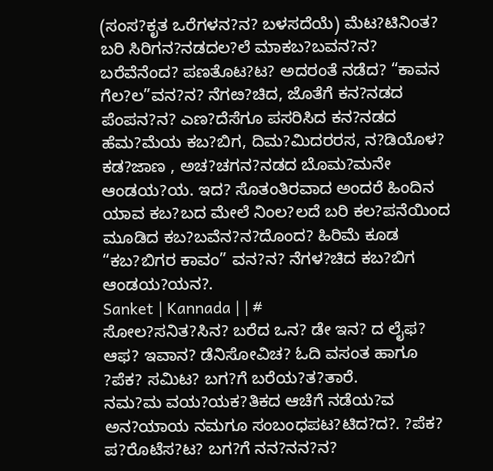(ಸಂಸ?ಕೃತ ಒರೆಗಳನ?ನ? ಬಳಸದೆಯೆ) ಮೆಟ?ಟಿನಿಂತ? ಬರಿ ಸಿರಿಗನ?ನಡದಲ?ಲೆ ಮಾಕಬ?ಬವನ?ನ? ಬರೆವೆನೆಂದ? ಪಣತೊಟ?ಟ? ಅದರಂತೆ ನಡೆದ? “ಕಾವನ ಗೆಲ?ಲ”ವನ?ನ? ನೆಗೞ?ಚಿದ, ಜೊತೆಗೆ ಕನ?ನಡದ ಪೆಂಪನ?ನ? ಎಣ?ದೆಸೆಗೂ ಪಸರಿಸಿದ ಕನ?ನಡದ ಹೆಮ?ಮೆಯ ಕಬ?ಬಿಗ, ದಿಮ?ಮಿದರರಸ, ನ?ಡಿಯೊಳ? ಕಡ?ಜಾಣ , ಅಚ?ಚಗನ?ನಡದ ಬೊಮ?ಮನೇ ಆಂಡಯ?ಯ. ಇದ? ಸೊತಂತಿರವಾದ ಅಂದರೆ ಹಿಂದಿನ ಯಾವ ಕಬ?ಬದ ಮೇಲೆ ನಿಂಲ?ಲದೆ ಬರಿ ಕಲ?ಪನೆಯಿಂದ ಮೂಡಿದ ಕಬ?ಬವೆನ?ನ?ದೊಂದ? ಹಿರಿಮೆ ಕೂಡ “ಕಬ?ಬಿಗರ ಕಾವಂ” ವನ?ನ? ನೆಗಳ?ಚಿದ ಕಬ?ಬಿಗ ಆಂಡಯ?ಯನ?.
Sanket | Kannada | | #
ಸೋಲ?ಸನಿತ?ಸಿನ? ಬರೆದ ಒನ? ಡೇ ಇನ? ದ ಲೈಫ? ಆಫ? ಇವಾನ? ಡೆನಿಸೋವಿಚ? ಓದಿ ವಸಂತ ಹಾಗೂ ?ಪೆಕ? ಸಮಿಟ? ಬಗ?ಗೆ ಬರೆಯ?ತ?ತಾರೆ.
ನಮ?ಮ ವಯ?ಯಕ?ತಿಕದ ಆಚೆಗೆ ನಡೆಯ?ವ ಅನ?ಯಾಯ ನಮಗೂ ಸಂಬಂಧಪಟ?ಟಿದ?ದ?. ?ಪೆಕ? ಪ?ರೊಟೆಸ?ಟ? ಬಗ?ಗೆ ನನ?ನನ?ನ?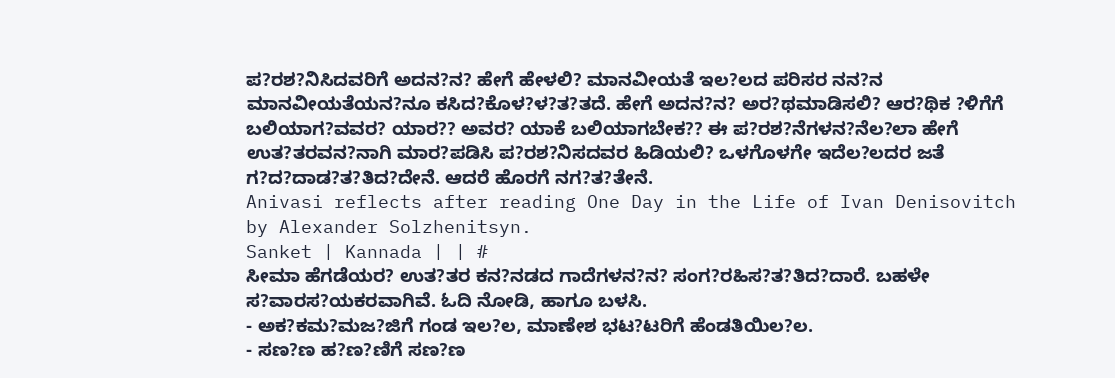ಪ?ರಶ?ನಿಸಿದವರಿಗೆ ಅದನ?ನ? ಹೇಗೆ ಹೇಳಲಿ? ಮಾನವೀಯತೆ ಇಲ?ಲದ ಪರಿಸರ ನನ?ನ ಮಾನವೀಯತೆಯನ?ನೂ ಕಸಿದ?ಕೊಳ?ಳ?ತ?ತದೆ. ಹೇಗೆ ಅದನ?ನ? ಅರ?ಥಮಾಡಿಸಲಿ? ಆರ?ಥಿಕ ?ಳಿಗೆಗೆ ಬಲಿಯಾಗ?ವವರ? ಯಾರ?? ಅವರ? ಯಾಕೆ ಬಲಿಯಾಗಬೇಕ?? ಈ ಪ?ರಶ?ನೆಗಳನ?ನೆಲ?ಲಾ ಹೇಗೆ ಉತ?ತರವನ?ನಾಗಿ ಮಾರ?ಪಡಿಸಿ ಪ?ರಶ?ನಿಸದವರ ಹಿಡಿಯಲಿ? ಒಳಗೊಳಗೇ ಇದೆಲ?ಲದರ ಜತೆ ಗ?ದ?ದಾಡ?ತ?ತಿದ?ದೇನೆ. ಆದರೆ ಹೊರಗೆ ನಗ?ತ?ತೇನೆ.
Anivasi reflects after reading One Day in the Life of Ivan Denisovitch by Alexander Solzhenitsyn.
Sanket | Kannada | | #
ಸೀಮಾ ಹೆಗಡೆಯರ? ಉತ?ತರ ಕನ?ನಡದ ಗಾದೆಗಳನ?ನ? ಸಂಗ?ರಹಿಸ?ತ?ತಿದ?ದಾರೆ. ಬಹಳೇ ಸ?ವಾರಸ?ಯಕರವಾಗಿವೆ. ಓದಿ ನೋಡಿ, ಹಾಗೂ ಬಳಸಿ.
- ಅಕ?ಕಮ?ಮಜ?ಜಿಗೆ ಗಂಡ ಇಲ?ಲ, ಮಾಣೇಶ ಭಟ?ಟರಿಗೆ ಹೆಂಡತಿಯಿಲ?ಲ.
- ಸಣ?ಣ ಹ?ಣ?ಣಿಗೆ ಸಣ?ಣ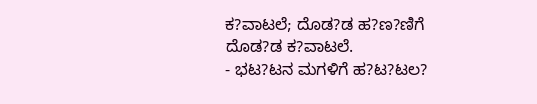ಕ?ವಾಟಲೆ; ದೊಡ?ಡ ಹ?ಣ?ಣಿಗೆ ದೊಡ?ಡ ಕ?ವಾಟಲೆ.
- ಭಟ?ಟನ ಮಗಳಿಗೆ ಹ?ಟ?ಟಲ?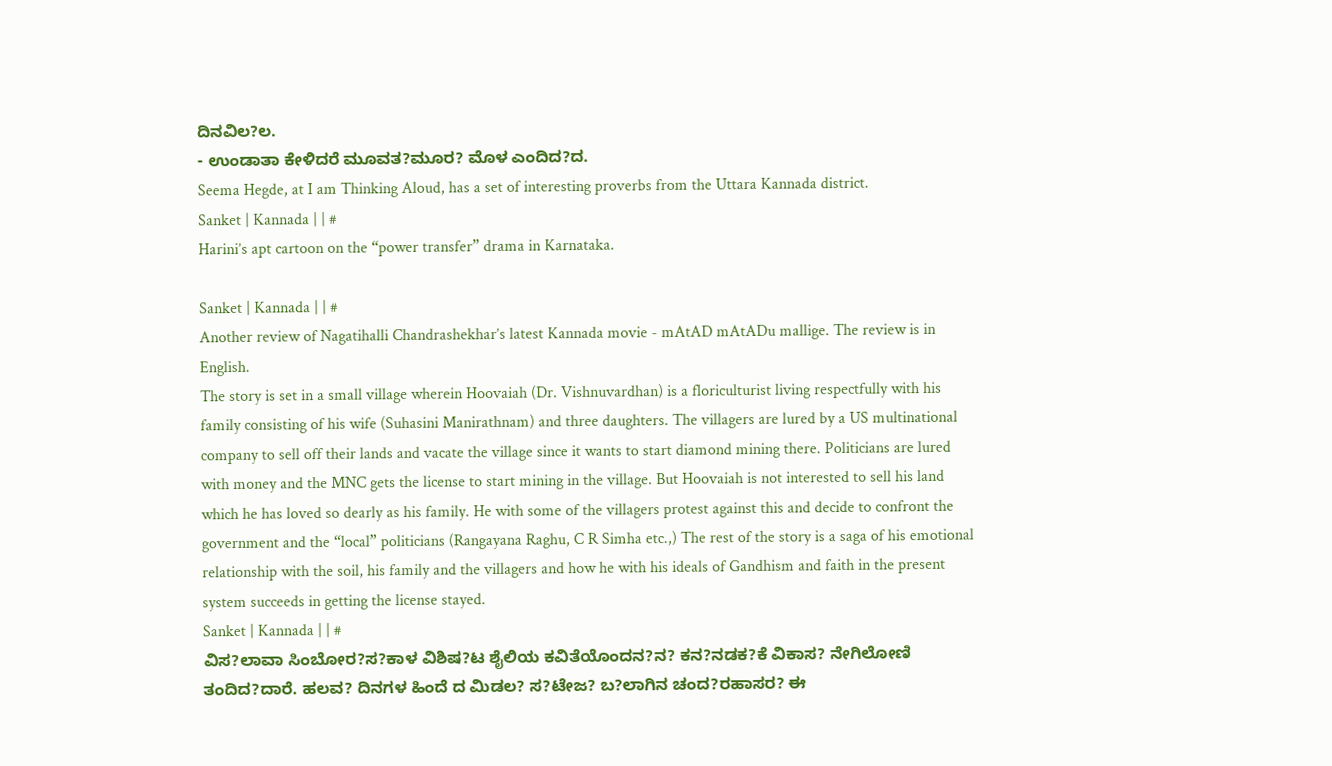ದಿನವಿಲ?ಲ.
- ಉಂಡಾತಾ ಕೇಳಿದರೆ ಮೂವತ?ಮೂರ? ಮೊಳ ಎಂದಿದ?ದ.
Seema Hegde, at I am Thinking Aloud, has a set of interesting proverbs from the Uttara Kannada district.
Sanket | Kannada | | #
Harini’s apt cartoon on the “power transfer” drama in Karnataka.

Sanket | Kannada | | #
Another review of Nagatihalli Chandrashekhar’s latest Kannada movie - mAtAD mAtADu mallige. The review is in English.
The story is set in a small village wherein Hoovaiah (Dr. Vishnuvardhan) is a floriculturist living respectfully with his family consisting of his wife (Suhasini Manirathnam) and three daughters. The villagers are lured by a US multinational company to sell off their lands and vacate the village since it wants to start diamond mining there. Politicians are lured with money and the MNC gets the license to start mining in the village. But Hoovaiah is not interested to sell his land which he has loved so dearly as his family. He with some of the villagers protest against this and decide to confront the government and the “local” politicians (Rangayana Raghu, C R Simha etc.,) The rest of the story is a saga of his emotional relationship with the soil, his family and the villagers and how he with his ideals of Gandhism and faith in the present system succeeds in getting the license stayed.
Sanket | Kannada | | #
ವಿಸ?ಲಾವಾ ಸಿಂಬೋರ?ಸ?ಕಾಳ ವಿಶಿಷ?ಟ ಶೈಲಿಯ ಕವಿತೆಯೊಂದನ?ನ? ಕನ?ನಡಕ?ಕೆ ವಿಕಾಸ? ನೇಗಿಲೋಣಿ ತಂದಿದ?ದಾರೆ. ಹಲವ? ದಿನಗಳ ಹಿಂದೆ ದ ಮಿಡಲ? ಸ?ಟೇಜ? ಬ?ಲಾಗಿನ ಚಂದ?ರಹಾಸರ? ಈ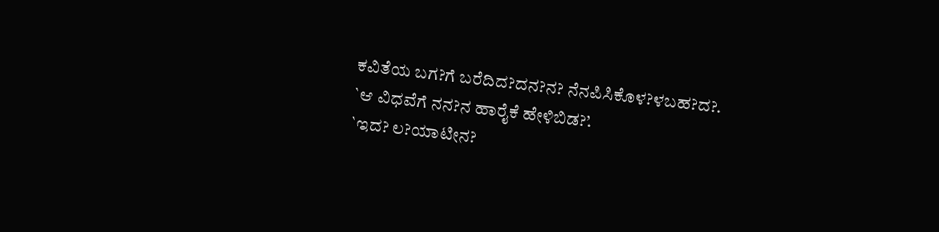ಕವಿತೆಯ ಬಗ?ಗೆ ಬರೆದಿದ?ದನ?ನ? ನೆನಪಿಸಿಕೊಳ?ಳಬಹ?ದ?.
`ಆ ವಿಧವೆಗೆ ನನ?ನ ಹಾರೈಕೆ ಹೇಳಿಬಿಡ?’.
`ಇದ? ಲ?ಯಾಟೀನ?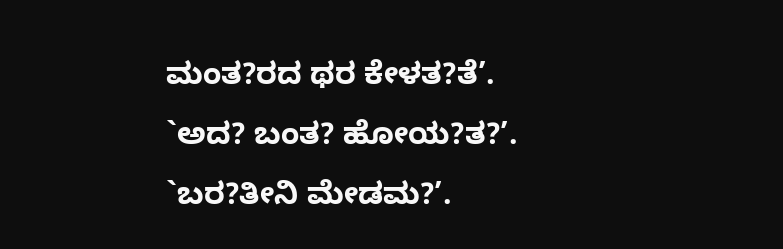ಮಂತ?ರದ ಥರ ಕೇಳತ?ತೆ’.
`ಅದ? ಬಂತ? ಹೋಯ?ತ?’.
`ಬರ?ತೀನಿ ಮೇಡಮ?’.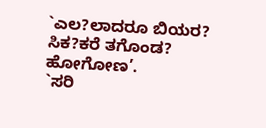`ಎಲ?ಲಾದರೂ ಬಿಯರ? ಸಿಕ?ಕರೆ ತಗೊಂಡ? ಹೋಗೋಣ’.
`ಸರಿ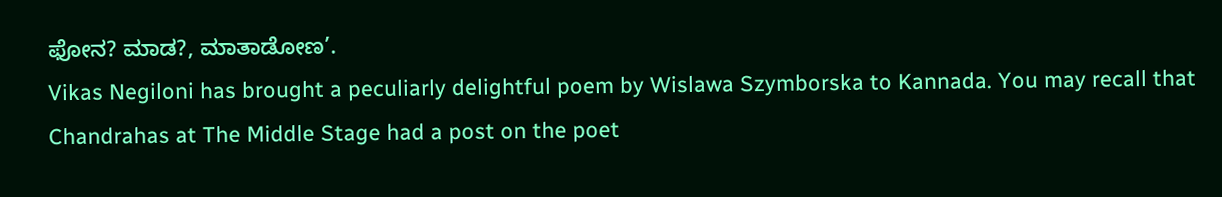ಫೋನ? ಮಾಡ?, ಮಾತಾಡೋಣ’.
Vikas Negiloni has brought a peculiarly delightful poem by Wislawa Szymborska to Kannada. You may recall that Chandrahas at The Middle Stage had a post on the poet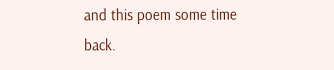and this poem some time back.